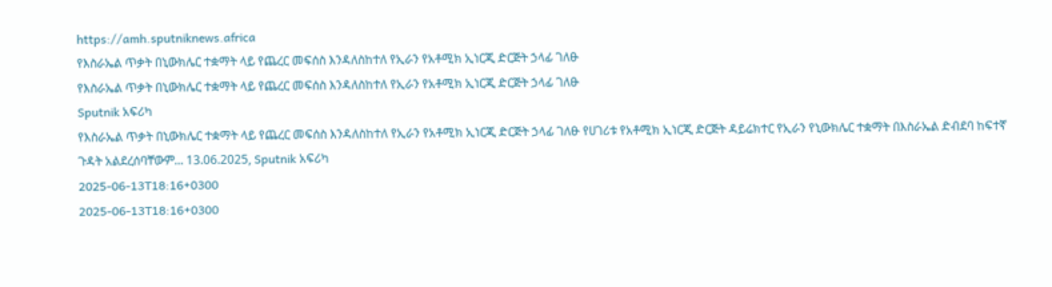https://amh.sputniknews.africa
የእስራኤል ጥቃት በኒውክሌር ተቋማት ላይ የጨረር መፍሰስ እንዳለስከተለ የኢራን የአቶሚክ ኢነርጂ ድርጅት ኃላፊ ገለፁ
የእስራኤል ጥቃት በኒውክሌር ተቋማት ላይ የጨረር መፍሰስ እንዳለስከተለ የኢራን የአቶሚክ ኢነርጂ ድርጅት ኃላፊ ገለፁ
Sputnik አፍሪካ
የእስራኤል ጥቃት በኒውክሌር ተቋማት ላይ የጨረር መፍሰስ እንዳለስከተለ የኢራን የአቶሚክ ኢነርጂ ድርጅት ኃላፊ ገለፁ የሀገሪቱ የአቶሚክ ኢነርጂ ድርጅት ዳይሬክተር የኢራን የኒውክሌር ተቋማት በእስራኤል ድብደባ ከፍተኛ ጉዳት አልደረሰባቸውም... 13.06.2025, Sputnik አፍሪካ
2025-06-13T18:16+0300
2025-06-13T18:16+0300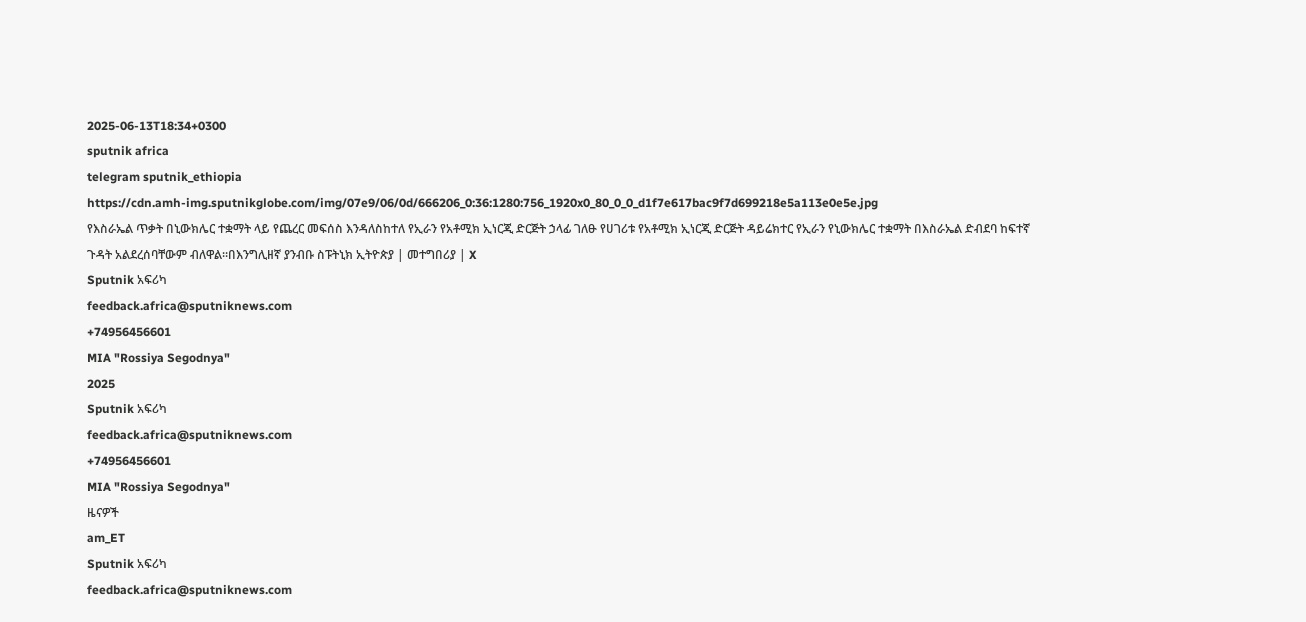2025-06-13T18:34+0300
sputnik africa
telegram sputnik_ethiopia
https://cdn.amh-img.sputnikglobe.com/img/07e9/06/0d/666206_0:36:1280:756_1920x0_80_0_0_d1f7e617bac9f7d699218e5a113e0e5e.jpg
የእስራኤል ጥቃት በኒውክሌር ተቋማት ላይ የጨረር መፍሰስ እንዳለስከተለ የኢራን የአቶሚክ ኢነርጂ ድርጅት ኃላፊ ገለፁ የሀገሪቱ የአቶሚክ ኢነርጂ ድርጅት ዳይሬክተር የኢራን የኒውክሌር ተቋማት በእስራኤል ድብደባ ከፍተኛ ጉዳት አልደረሰባቸውም ብለዋል።በእንግሊዘኛ ያንብቡ ስፑትኒክ ኢትዮጵያ | መተግበሪያ | X
Sputnik አፍሪካ
feedback.africa@sputniknews.com
+74956456601
MIA "Rossiya Segodnya"
2025
Sputnik አፍሪካ
feedback.africa@sputniknews.com
+74956456601
MIA "Rossiya Segodnya"
ዜናዎች
am_ET
Sputnik አፍሪካ
feedback.africa@sputniknews.com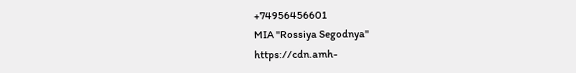+74956456601
MIA "Rossiya Segodnya"
https://cdn.amh-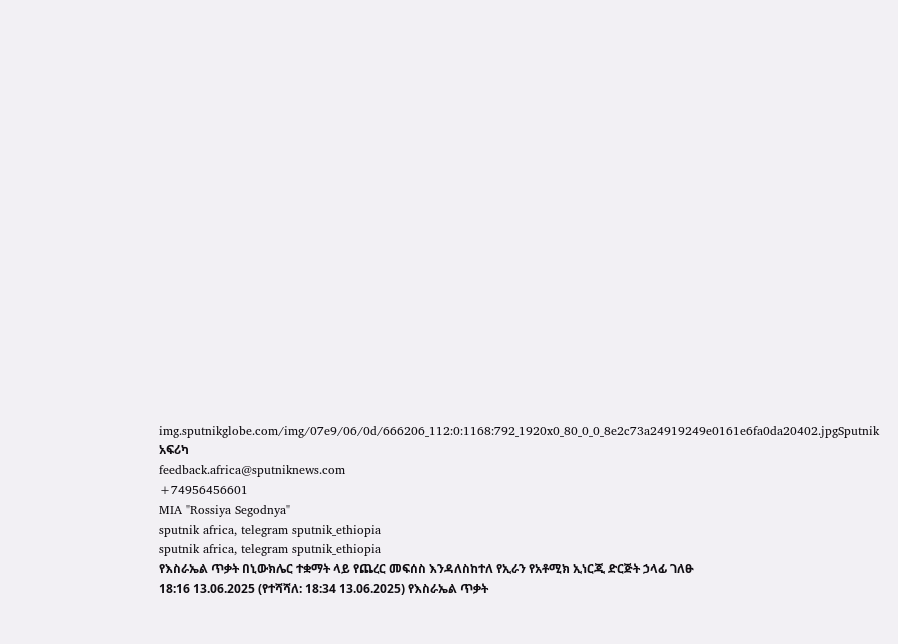img.sputnikglobe.com/img/07e9/06/0d/666206_112:0:1168:792_1920x0_80_0_0_8e2c73a24919249e0161e6fa0da20402.jpgSputnik አፍሪካ
feedback.africa@sputniknews.com
+74956456601
MIA "Rossiya Segodnya"
sputnik africa, telegram sputnik_ethiopia
sputnik africa, telegram sputnik_ethiopia
የእስራኤል ጥቃት በኒውክሌር ተቋማት ላይ የጨረር መፍሰስ እንዳለስከተለ የኢራን የአቶሚክ ኢነርጂ ድርጅት ኃላፊ ገለፁ
18:16 13.06.2025 (የተሻሻለ: 18:34 13.06.2025) የእስራኤል ጥቃት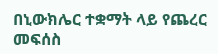በኒውክሌር ተቋማት ላይ የጨረር መፍሰስ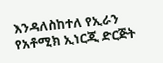እንዳለስከተለ የኢራን የአቶሚክ ኢነርጂ ድርጅት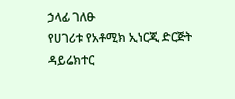ኃላፊ ገለፁ
የሀገሪቱ የአቶሚክ ኢነርጂ ድርጅት ዳይሬክተር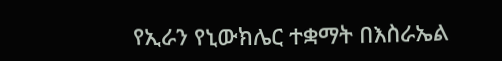የኢራን የኒውክሌር ተቋማት በእስራኤል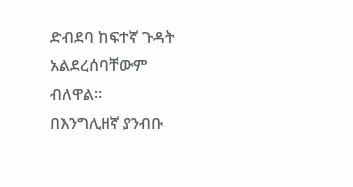ድብደባ ከፍተኛ ጉዳት አልደረሰባቸውም ብለዋል።
በእንግሊዘኛ ያንብቡ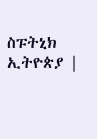ስፑትኒክ ኢትዮጵያ |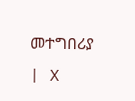መተግበሪያ | X